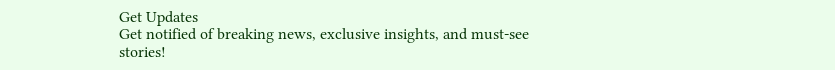Get Updates
Get notified of breaking news, exclusive insights, and must-see stories!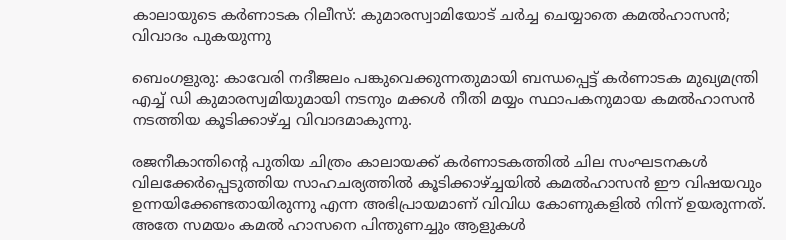കാലായുടെ കര്‍ണാടക റിലീസ്: കുമാരസ്വാമിയോട് ചര്‍ച്ച ചെയ്യാതെ കമല്‍ഹാസന്‍; വിവാദം പുകയുന്നു

ബെംഗളുരു: കാവേരി നദീജലം പങ്കുവെക്കുന്നതുമായി ബന്ധപ്പെട്ട് കര്‍ണാടക മുഖ്യമന്ത്രി എച്ച് ഡി കുമാരസ്വമിയുമായി നടനും മക്കള്‍ നീതി മയ്യം സ്ഥാപകനുമായ കമല്‍ഹാസന്‍ നടത്തിയ കൂടിക്കാഴ്ച്ച വിവാദമാകുന്നു.

രജനീകാന്തിന്റെ പുതിയ ചിത്രം കാലായക്ക് കര്‍ണാടകത്തില്‍ ചില സംഘടനകള്‍ വിലക്കേര്‍പ്പെടുത്തിയ സാഹചര്യത്തില്‍ കൂടിക്കാഴ്ച്ചയില്‍ കമല്‍ഹാസന്‍ ഈ വിഷയവും ഉന്നയിക്കേണ്ടതായിരുന്നു എന്ന അഭിപ്രായമാണ് വിവിധ കോണുകളില്‍ നിന്ന് ഉയരുന്നത്. അതേ സമയം കമല്‍ ഹാസനെ പിന്തുണച്ചും ആളുകള്‍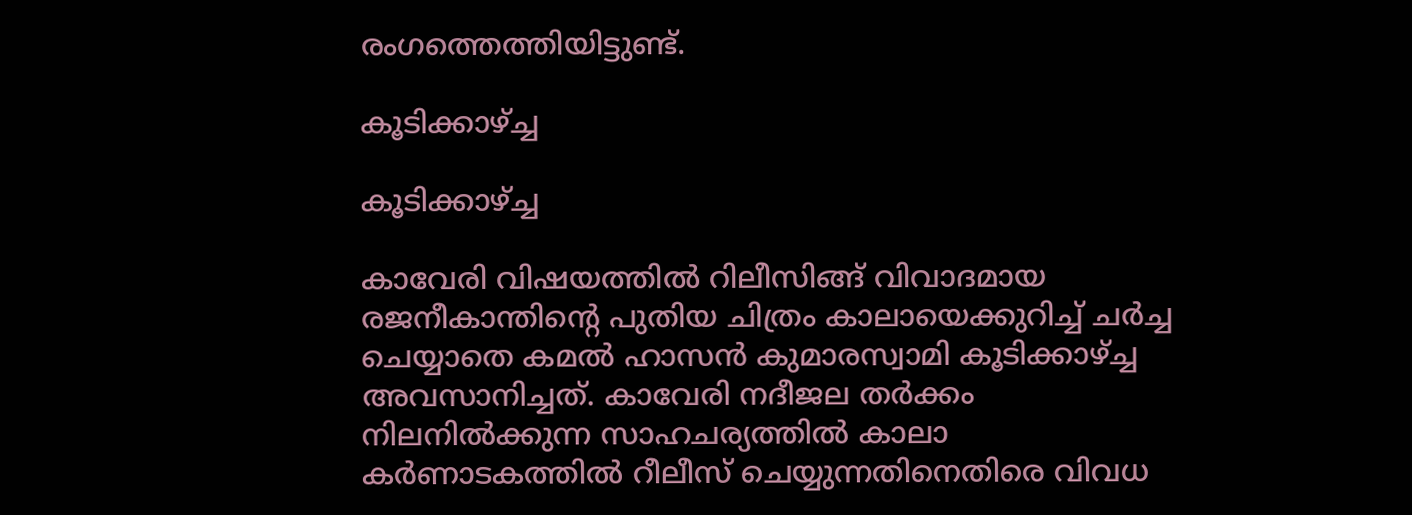രംഗത്തെത്തിയിട്ടുണ്ട്.

കൂടിക്കാഴ്ച്ച

കൂടിക്കാഴ്ച്ച

കാവേരി വിഷയത്തില്‍ റിലീസിങ്ങ് വിവാദമായ രജനീകാന്തിന്റെ പുതിയ ചിത്രം കാലായെക്കുറിച്ച് ചര്‍ച്ച ചെയ്യാതെ കമല്‍ ഹാസന്‍ കുമാരസ്വാമി കൂടിക്കാഴ്ച്ച അവസാനിച്ചത്. കാവേരി നദീജല തര്‍ക്കം നിലനില്‍ക്കുന്ന സാഹചര്യത്തില്‍ കാലാ കര്‍ണാടകത്തില്‍ റീലീസ് ചെയ്യുന്നതിനെതിരെ വിവധ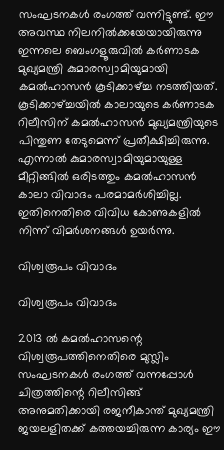സംഘടനകള്‍ രംഗത്ത് വന്നിട്ടുണ്ട്. ഈ അവസ്ഥ നിലനില്‍ക്കയേയായിരുന്നു ഇന്നലെ ബെംഗളൂരുവില്‍ കര്‍ണാടക മുഖ്യമന്ത്രി കുമാരസ്വാമിയുമായി കമല്‍ഹാസന്‍ കൂടിക്കാഴ്ച്ച നടത്തിയത്. കൂടിക്കാഴ്ച്ചയില്‍ കാലായുടെ കര്‍ണാടക റിലീസിന് കമല്‍ഹാസന്‍ മുഖ്യമന്ത്രിയുടെ പിന്തുണ തേടുമെന്ന് പ്രതീക്ഷിച്ചിരുന്നു. എന്നാല്‍ കുമാരസ്വാമിയുമായുള്ള മീറ്റിങ്ങില്‍ ഒരിടത്തും കമല്‍ഹാസന്‍ കാലാ വിവാദം പരമാമര്‍ശിച്ചില്ല. ഇതിനെതിരെ വിവിധ കോണുകളില്‍ നിന്ന് വിമര്‍ശനങ്ങള്‍ ഉയര്‍ന്നു.

വിശ്വരൂപം വിവാദം

വിശ്വരൂപം വിവാദം

2013 ല്‍ കമല്‍ഹാസന്റെ വിശ്വരൂപത്തിനെതിരെ മുസ്ലിം സംഘടനകള്‍ രംഗത്ത് വന്നപ്പോള്‍ ചിത്രത്തിന്റെ റിലീസിങ്ങ് അനുമതിക്കായി രജനീകാന്ത് മുഖ്യമന്ത്രി ജയലളിതക്ക് കത്തയച്ചിരുന്ന കാര്യം ഈ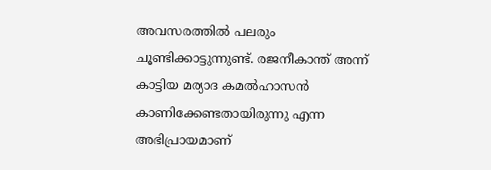അവസരത്തില്‍ പലരും ചൂണ്ടിക്കാട്ടുന്നുണ്ട്. രജനീകാന്ത് അന്ന് കാട്ടിയ മര്യാദ കമല്‍ഹാസന്‍ കാണിക്കേണ്ടതായിരുന്നു എന്ന അഭിപ്രായമാണ്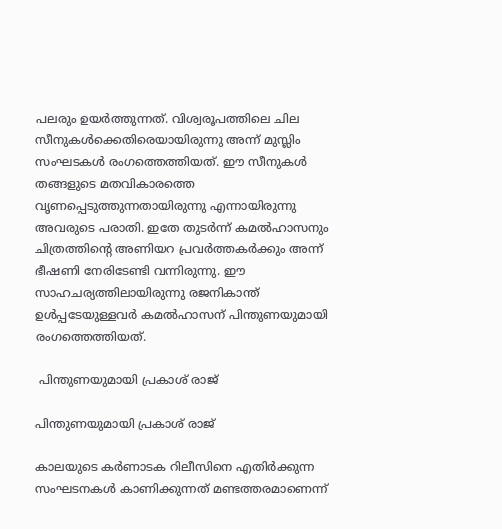പലരും ഉയര്‍ത്തുന്നത്. വിശ്വരൂപത്തിലെ ചില സീനുകള്‍ക്കെതിരെയായിരുന്നു അന്ന് മുസ്ലിം സംഘടകള്‍ രംഗത്തെത്തിയത്. ഈ സീനുകള്‍ തങ്ങളുടെ മതവികാരത്തെ വൃണപ്പെടുത്തുന്നതായിരുന്നു എന്നായിരുന്നു അവരുടെ പരാതി. ഇതേ തുടര്‍ന്ന് കമല്‍ഹാസനും ചിത്രത്തിന്റെ അണിയറ പ്രവര്‍ത്തകര്‍ക്കും അന്ന് ഭീഷണി നേരിടേണ്ടി വന്നിരുന്നു. ഈ സാഹചര്യത്തിലായിരുന്നു രജനികാന്ത് ഉള്‍പ്പടേയുള്ളവര്‍ കമല്‍ഹാസന് പിന്തുണയുമായി രംഗത്തെത്തിയത്.

 പിന്തുണയുമായി പ്രകാശ് രാജ്

പിന്തുണയുമായി പ്രകാശ് രാജ്

കാലയുടെ കര്‍ണാടക റിലീസിനെ എതിര്‍ക്കുന്ന സംഘടനകള്‍ കാണിക്കുന്നത് മണ്ടത്തരമാണെന്ന്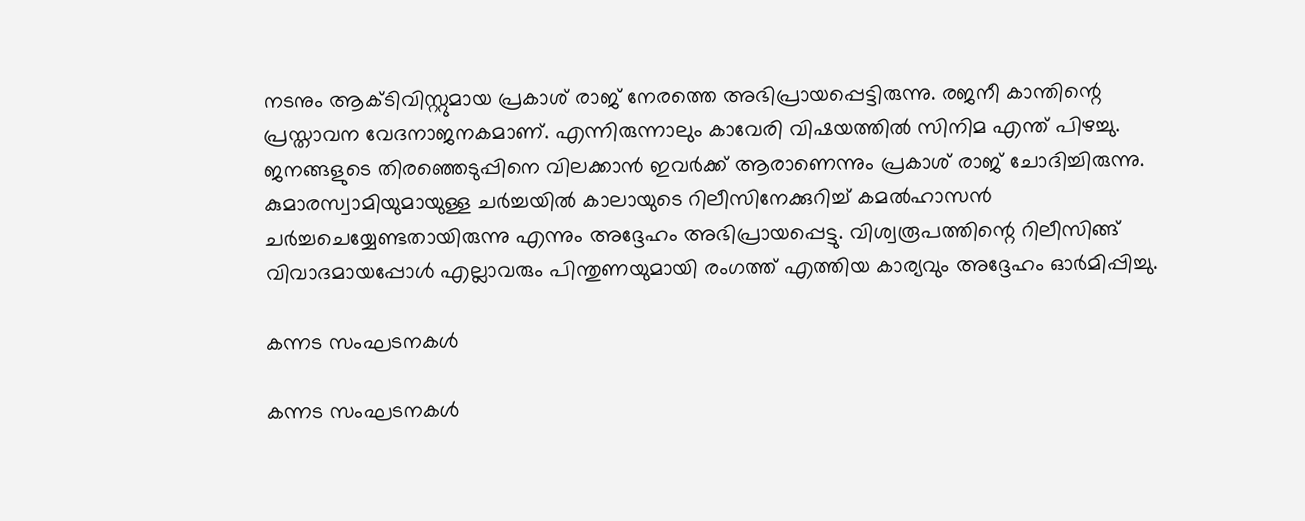നടനും ആക്ടിവിസ്റ്റുമായ പ്രകാശ് രാജ് നേരത്തെ അഭിപ്രായപ്പെട്ടിരുന്നു. രജനീ കാന്തിന്റെ പ്രസ്താവന വേദനാജനകമാണ്. എന്നിരുന്നാലും കാവേരി വിഷയത്തില്‍ സിനിമ എന്ത് പിഴച്ചു. ജനങ്ങളുടെ തിരഞ്ഞെടുപ്പിനെ വിലക്കാന്‍ ഇവര്‍ക്ക് ആരാണെന്നും പ്രകാശ് രാജ് ചോദിച്ചിരുന്നു. കുമാരസ്വാമിയുമായുള്ള ചര്‍ച്ചയില്‍ കാലായുടെ റിലീസിനേക്കുറിച്ച് കമല്‍ഹാസന്‍ ചര്‍ച്ചചെയ്യേണ്ടതായിരുന്നു എന്നും അദ്ദേഹം അഭിപ്രായപ്പെട്ടു. വിശ്വരൂപത്തിന്റെ റിലീസിങ്ങ് വിവാദമായപ്പോള്‍ എല്ലാവരും പിന്തുണയുമായി രംഗത്ത് എത്തിയ കാര്യവും അദ്ദേഹം ഓര്‍മിപ്പിച്ചു.

കന്നട സംഘടനകള്‍

കന്നട സംഘടനകള്‍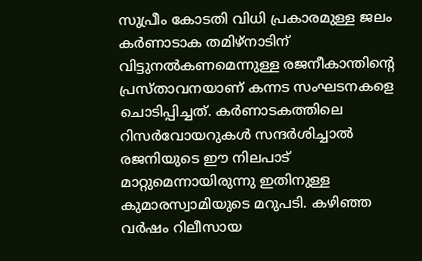സുപ്രീം കോടതി വിധി പ്രകാരമുള്ള ജലം കര്‍ണാടാക തമിഴ്‌നാടിന് വിട്ടുനല്‍കണമെന്നുള്ള രജനീകാന്തിന്റെ പ്രസ്താവനയാണ് കന്നട സംഘടനകളെ ചൊടിപ്പിച്ചത്. കര്‍ണാടകത്തിലെ റിസര്‍വോയറുകള്‍ സന്ദര്‍ശിച്ചാല്‍ രജനിയുടെ ഈ നിലപാട് മാറ്റുമെന്നായിരുന്നു ഇതിനുള്ള കുമാരസ്വാമിയുടെ മറുപടി. കഴിഞ്ഞ വര്‍ഷം റിലീസായ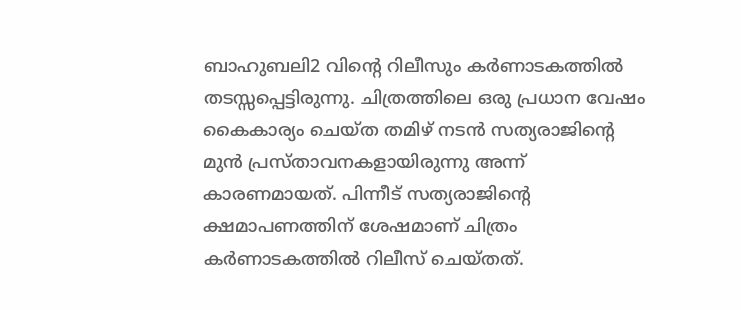ബാഹുബലി2 വിന്റെ റിലീസും കര്‍ണാടകത്തില്‍ തടസ്സപ്പെട്ടിരുന്നു. ചിത്രത്തിലെ ഒരു പ്രധാന വേഷം കൈകാര്യം ചെയ്ത തമിഴ് നടന്‍ സത്യരാജിന്റെ മുന്‍ പ്രസ്താവനകളായിരുന്നു അന്ന് കാരണമായത്. പിന്നീട് സത്യരാജിന്റെ ക്ഷമാപണത്തിന് ശേഷമാണ് ചിത്രം കര്‍ണാടകത്തില്‍ റിലീസ് ചെയ്തത്.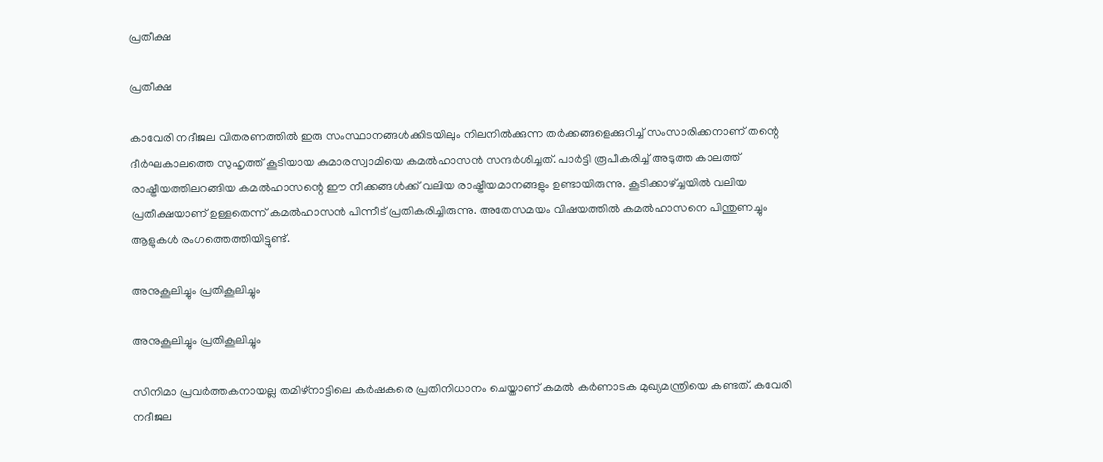പ്രതീക്ഷ

പ്രതീക്ഷ

കാവേരി നദീജല വിതരണത്തില്‍ ഇരു സംസ്ഥാനങ്ങള്‍ക്കിടയിലും നിലനില്‍ക്കുന്ന തര്‍ക്കങ്ങളെക്കുറിച്ച് സംസാരിക്കനാണ് തന്റെ ദീര്‍ഘകാലത്തെ സുഹൃത്ത് കൂടിയായ കുമാരസ്വാമിയെ കമല്‍ഹാസന്‍ സന്ദര്‍ശിച്ചത്. പാര്‍ട്ടി രൂപീകരിച്ച് അടുത്ത കാലത്ത് രാഷ്ട്രീയത്തിലറങ്ങിയ കമല്‍ഹാസന്റെ ഈ നീക്കങ്ങള്‍ക്ക് വലിയ രാഷ്ട്രീയമാനങ്ങളും ഉണ്ടായിരുന്നു. കൂടിക്കാഴ്ച്ചയില്‍ വലിയ പ്രതീക്ഷയാണ് ഉള്ളതെന്ന് കമല്‍ഹാസന്‍ പിന്നീട് പ്രതികരിച്ചിരുന്നു. അതേസമയം വിഷയത്തില്‍ കമല്‍ഹാസനെ പിന്തുണച്ചും ആളുകള്‍ രംഗത്തെത്തിയിട്ടുണ്ട്.

അനുകൂലിച്ചും പ്രതികൂലിച്ചും

അനുകൂലിച്ചും പ്രതികൂലിച്ചും

സിനിമാ പ്രവര്‍ത്തകനായല്ല തമിഴ്‌നാട്ടിലെ കര്‍ഷകരെ പ്രതിനിധാനം ചെയ്താണ് കമല്‍ കര്‍ണാടക മുഖ്യമന്ത്രിയെ കണ്ടത്. കവേരി നദീജല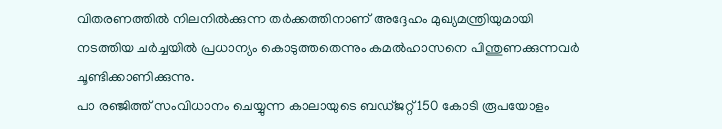വിതരണത്തില്‍ നിലനില്‍ക്കുന്ന തര്‍ക്കത്തിനാണ് അദ്ദേഹം മുഖ്യമന്ത്രിയുമായി നടത്തിയ ചര്‍ച്ചയില്‍ പ്രധാന്യം കൊടുത്തതെന്നും കമല്‍ഹാസനെ പിന്തുണക്കുന്നവര്‍ ചൂണ്ടിക്കാണിക്കുന്നു.
പാ രഞ്ജിത്ത് സംവിധാനം ചെയ്യുന്ന കാലായുടെ ബഡ്ജറ്റ് 150 കോടി രൂപയോളം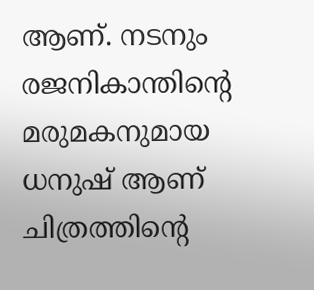ആണ്. നടനും രജനികാന്തിന്റെ മരുമകനുമായ ധനുഷ് ആണ് ചിത്രത്തിന്റെ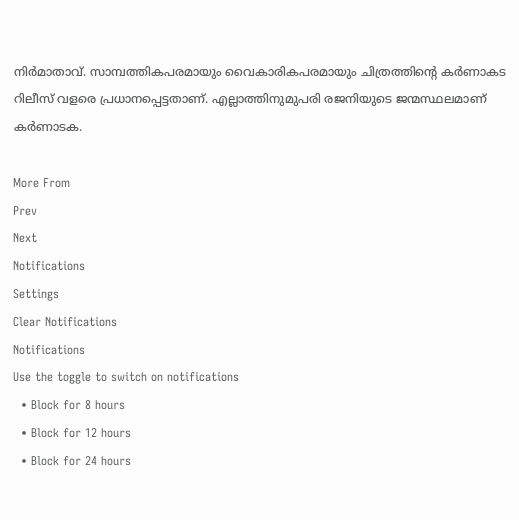നിര്‍മാതാവ്. സാമ്പത്തികപരമായും വൈകാരികപരമായും ചിത്രത്തിന്റെ കര്‍ണാകട റിലീസ് വളരെ പ്രധാനപ്പെട്ടതാണ്. എല്ലാത്തിനുമുപരി രജനിയുടെ ജന്മസ്ഥലമാണ് കര്‍ണാടക.

More From
Prev
Next
Notifications
Settings
Clear Notifications
Notifications
Use the toggle to switch on notifications
  • Block for 8 hours
  • Block for 12 hours
  • Block for 24 hours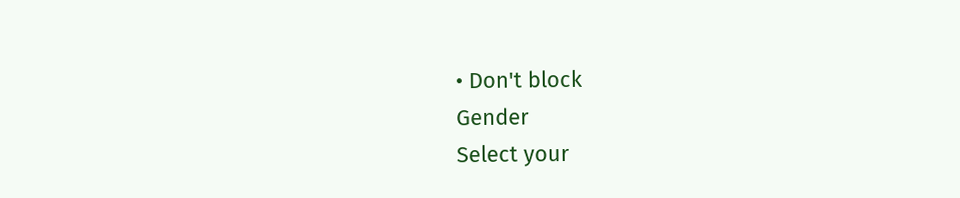• Don't block
Gender
Select your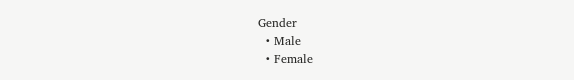Gender
  • Male
  • Female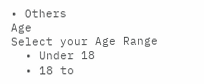• Others
Age
Select your Age Range
  • Under 18
  • 18 to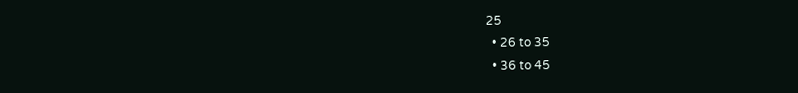25
  • 26 to 35
  • 36 to 45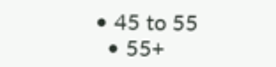• 45 to 55
  • 55+